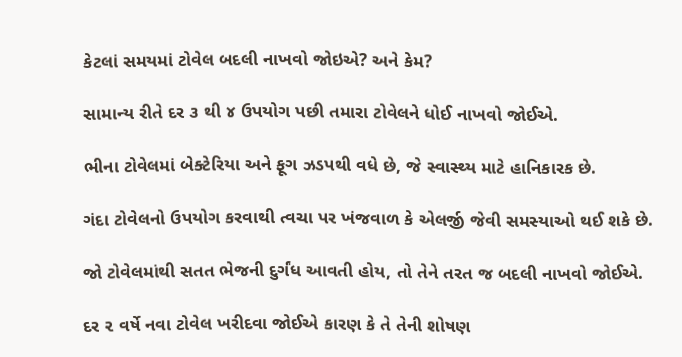કેટલાં સમયમાં ટોવેલ બદલી નાખવો જોઇએ? અને કેમ?

સામાન્ય રીતે દર ૩ થી ૪ ઉપયોગ પછી તમારા ટોવેલને ધોઈ નાખવો જોઈએ.

ભીના ટોવેલમાં બેક્ટેરિયા અને ફૂગ ઝડપથી વધે છે, જે સ્વાસ્થ્ય માટે હાનિકારક છે.

ગંદા ટોવેલનો ઉપયોગ કરવાથી ત્વચા પર ખંજવાળ કે એલર્જી જેવી સમસ્યાઓ થઈ શકે છે.

જો ટોવેલમાંથી સતત ભેજની દુર્ગંધ આવતી હોય, તો તેને તરત જ બદલી નાખવો જોઈએ.

દર ૨ વર્ષે નવા ટોવેલ ખરીદવા જોઈએ કારણ કે તે તેની શોષણ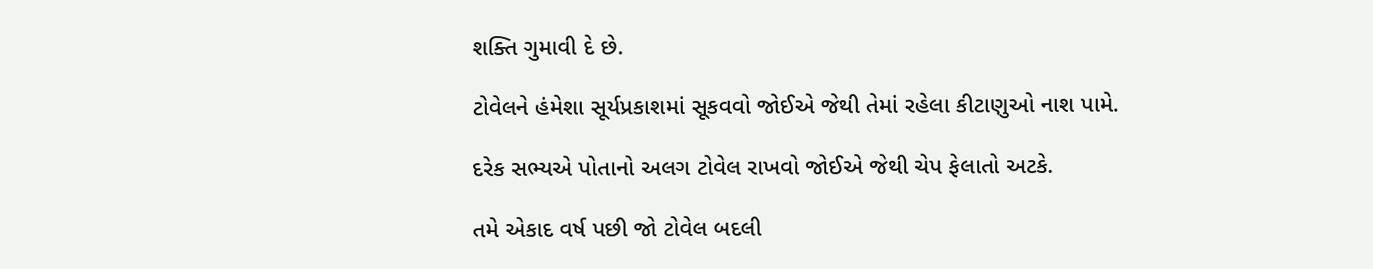શક્તિ ગુમાવી દે છે.

ટોવેલને હંમેશા સૂર્યપ્રકાશમાં સૂકવવો જોઈએ જેથી તેમાં રહેલા કીટાણુઓ નાશ પામે.

દરેક સભ્યએ પોતાનો અલગ ટોવેલ રાખવો જોઈએ જેથી ચેપ ફેલાતો અટકે.

તમે એકાદ વર્ષ પછી જો ટોવેલ બદલી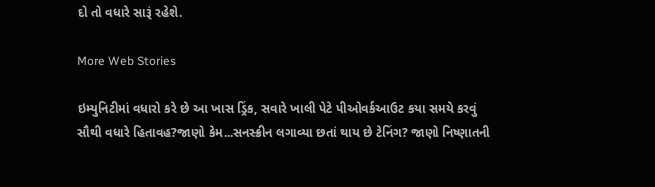દો તો વધારે સારૂં રહેશે.

More Web Stories

ઇમ્યુનિટીમાં વધારો કરે છે આ ખાસ ડ્રિંક, સવારે ખાલી પેટે પીઓવર્કઆઉટ કયા સમયે કરવું સૌથી વધારે હિતાવહ?જાણો કેમ...સનસ્ક્રીન લગાવ્યા છતાં થાય છે ટેનિંગ? જાણો નિષ્ણાતની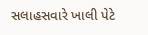સલાહસવારે ખાલી પેટે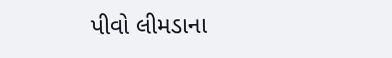પીવો લીમડાના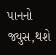પાનનો જ્યુસ,થશે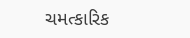ચમત્કારિક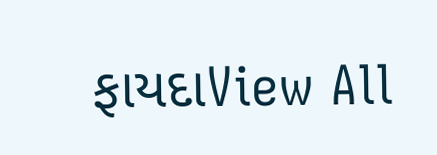ફાયદાView All